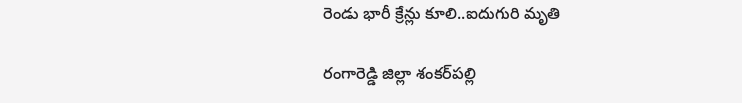రెండు భారీ క్రేన్లు కూలి..ఐదుగురి మృతి

రంగారెడ్డి జిల్లా శంకర్‌పల్లి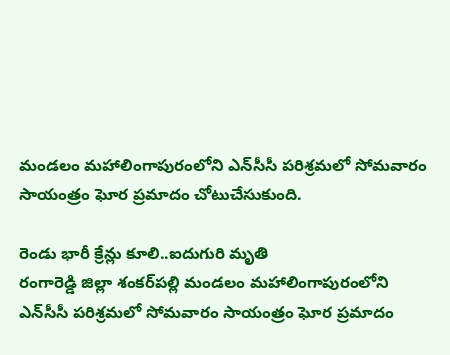మండలం మహాలింగాపురంలోని ఎన్‌సీసీ పరిశ్రమలో సోమవారం సాయంత్రం ఘోర ప్రమాదం చోటుచేసుకుంది.

రెండు భారీ క్రేన్లు కూలి..ఐదుగురి మృతి
రంగారెడ్డి జిల్లా శంకర్‌పల్లి మండలం మహాలింగాపురంలోని ఎన్‌సీసీ పరిశ్రమలో సోమవారం సాయంత్రం ఘోర ప్రమాదం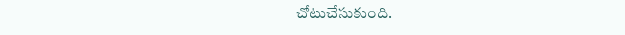చోటుచేసుకుంది.